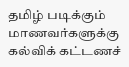தமிழ் படிக்கும் மாணவர்களுக்கு கல்விக் கட்டணச்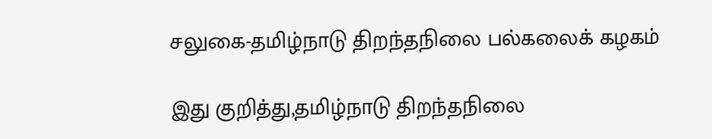சலுகை-தமிழ்நாடு திறந்தநிலை பல்கலைக் கழகம்

இது குறித்து,தமிழ்நாடு திறந்தநிலை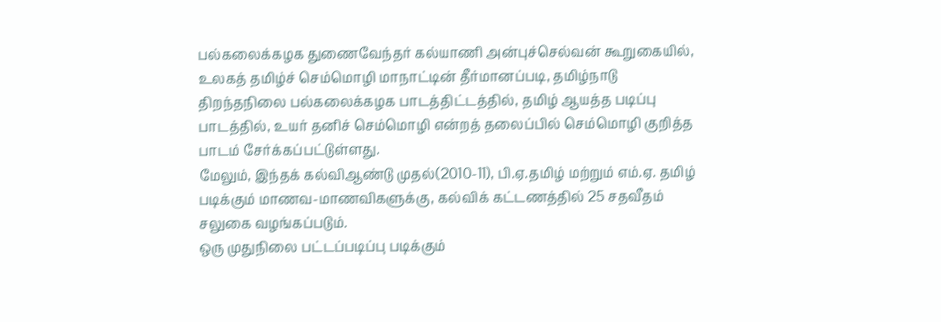பல்கலைக்கழக துணைவேந்தர் கல்யாணி அன்புச்செல்வன் கூறுகையில்,
உலகத் தமிழ்ச் செம்மொழி மாநாட்டின் தீர்மானப்படி, தமிழ்நாடு திறந்தநிலை பல்கலைக்கழக பாடத்திட்டத்தில், தமிழ் ஆயத்த படிப்பு பாடத்தில், உயர் தனிச் செம்மொழி என்றத் தலைப்பில் செம்மொழி குறித்த பாடம் சேர்க்கப்பட்டுள்ளது.
மேலும், இந்தக் கல்விஆண்டு முதல்(2010-11), பி.ஏ.தமிழ் மற்றும் எம்.ஏ. தமிழ் படிக்கும் மாணவ-மாணவிகளுக்கு, கல்விக் கட்டணத்தில் 25 சதவீதம் சலுகை வழங்கப்படும்.
ஒரு முதுநிலை பட்டப்படிப்பு படிக்கும்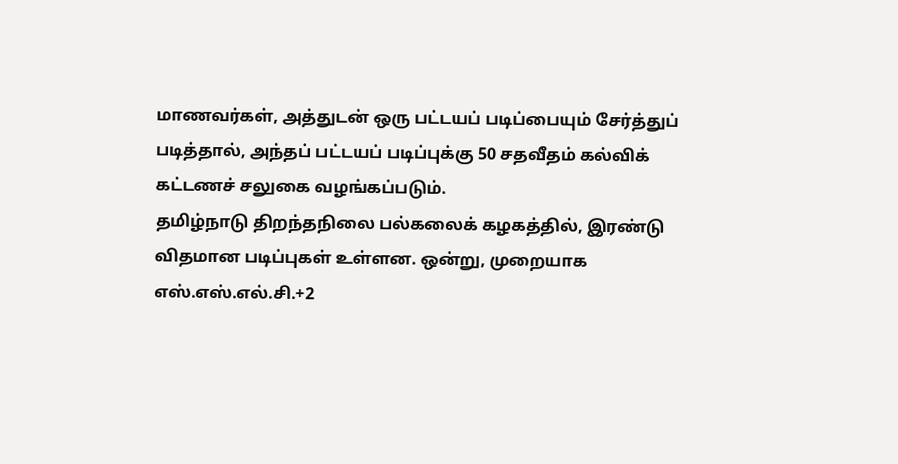மாணவர்கள், அத்துடன் ஒரு பட்டயப் படிப்பையும் சேர்த்துப் படித்தால், அந்தப் பட்டயப் படிப்புக்கு 50 சதவீதம் கல்விக் கட்டணச் சலுகை வழங்கப்படும்.
தமிழ்நாடு திறந்தநிலை பல்கலைக் கழகத்தில், இரண்டு விதமான படிப்புகள் உள்ளன. ஒன்று, முறையாக எஸ்.எஸ்.எல்.சி.+2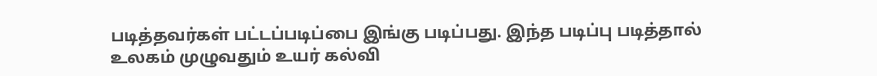படித்தவர்கள் பட்டப்படிப்பை இங்கு படிப்பது. இந்த படிப்பு படித்தால் உலகம் முழுவதும் உயர் கல்வி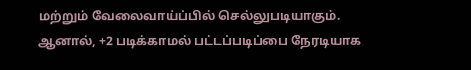மற்றும் வேலைவாய்ப்பில் செல்லுபடியாகும்.
ஆனால், +2 படிக்காமல் பட்டப்படிப்பை நேரடியாக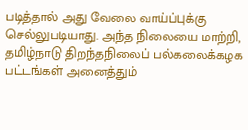படித்தால் அது வேலை வாய்ப்புக்கு செல்லுபடியாது. அந்த நிலையை மாற்றி, தமிழ்நாடு திறந்தநிலைப் பல்கலைக்கழக பட்டங்கள் அனைத்தும்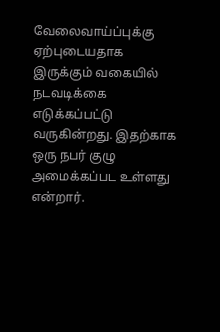வேலைவாய்ப்புக்கு ஏற்புடையதாக இருக்கும் வகையில் நடவடிக்கை எடுக்கப்பட்டு வருகின்றது. இதற்காக ஒரு நபர் குழு அமைக்கப்பட உள்ளது என்றார்.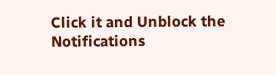Click it and Unblock the Notifications